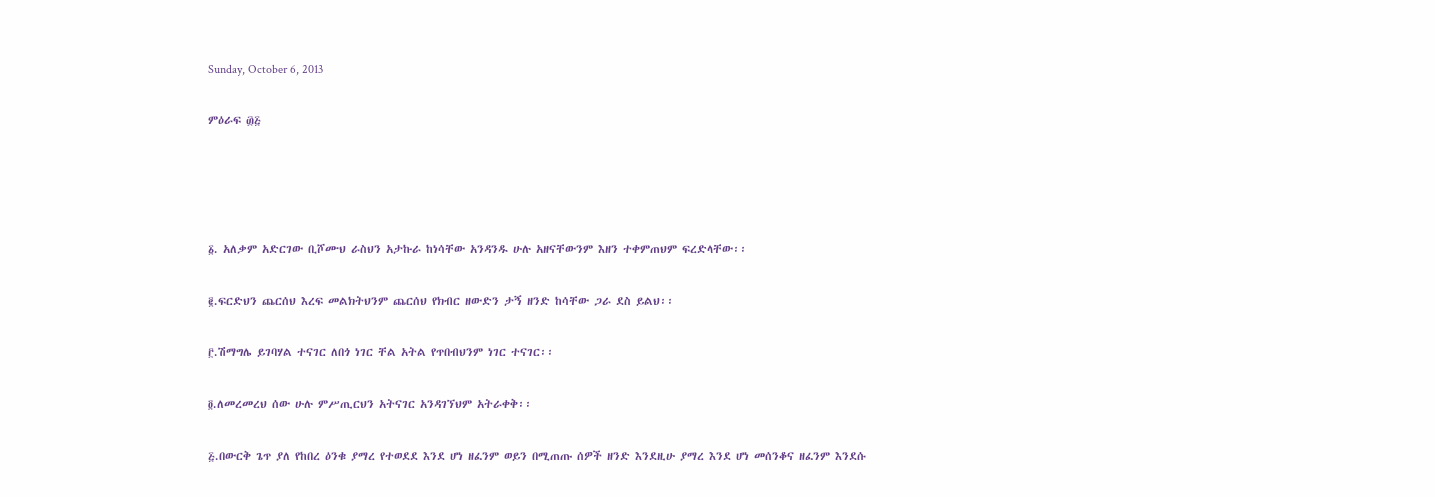Sunday, October 6, 2013

ምዕራፍ ፴፭




፩. አለቃም አድርገው ቢሾሙህ ራስህን አታኩራ ከነሳቸው አንዳንዱ ሁሉ አዘናቸውንም እዘን ተቀምጠህም ፍረድላቸው፡፡

፪.ፍርድህን ጨርሰህ እረፍ መልክትህንም ጨርሰህ የክብር ዘውድን ታኝ ዘንድ ከሳቸው ጋራ ደስ ይልህ፡፡

፫.ሽማግሌ ይገባሃል ተናገር ለበጎ ነገር ቸል አትል የጥበብህንም ነገር ተናገር፡፡

፬.ለመረመረህ ሰው ሁሉ ምሥጢርህን አትናገር አንዳገኘህም አትራቀቅ፡፡

፭.በውርቅ ጌጥ ያለ የከበረ ዕንቁ ያማረ የተወደደ እንደ ሆነ ዘፈንም ወይን በሚጠጡ ሰዎች ዘንድ እንደዚሁ ያማረ እንደ ሆነ መሰንቆና ዘፈንም እንደሱ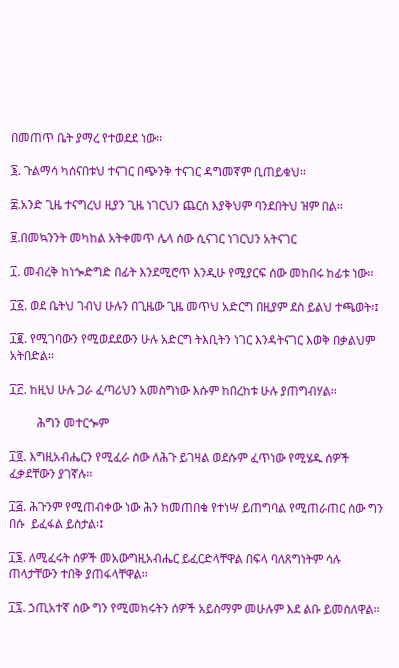በመጠጥ ቤት ያማረ የተወደደ ነው፡፡

፮. ጉልማሳ ካሰናበቱህ ተናገር በጭንቅ ተናገር ዳግመኛም ቢጠይቁህ፡፡

፰.አንድ ጊዜ ተናግረህ ዚያን ጊዜ ነገርህን ጨርስ እያቅህም ባንደበትህ ዝም በል፡፡

፱.በመኳንንት መካከል አትቀመጥ ሌላ ሰው ሲናገር ነገርህን አትናገር

፲. መብረቅ ከነጐድግድ በፊት እንደሚሮጥ እንዲሁ የሚያርፍ ሰው መከበሩ ከፊቱ ነው፡፡

፲፩. ወደ ቤትህ ገብህ ሁሉን በጊዜው ጊዜ መጥህ አድርግ በዚያም ደስ ይልህ ተጫወት፡፤

፲፪. የሚገባውን የሚወደደውን ሁሉ አድርግ ትእቢትን ነገር እንዳትናገር እወቅ በቃልህም አትበድል፡፡

፲፫. ከዚህ ሁሉ ጋራ ፈጣሪህን አመስግነው እሱም ከበረከቱ ሁሉ ያጠግብሃል፡፡

         ሕግን መተርጐም

፲፬. እግዚአብሔርን የሚፈራ ሰው ለሕጉ ይገዛል ወደሱም ፈጥነው የሚሄዱ ሰዎች ፈቃደቸውን ያገኛሉ፡፡

፲፭. ሕጉንም የሚጠብቀው ነው ሕን ከመጠበቁ የተነሣ ይጠግባል የሚጠራጠር ሰው ግን በሱ  ይፈፋል ይስታል፡፤

፲፮. ለሚፈሩት ሰዎች መአውግዚአብሔር ይፈርድላቸዋል በፍላ ባለጸግነትም ሳሉ ጠላታቸውን ተበቅ ያጠፋላቸዋል፡፡

፲፯. ኃጢአተኛ ሰው ግን የሚመክሩትን ሰዎች አይስማም መሁሉም እደ ልቡ ይመስለዋል፡፡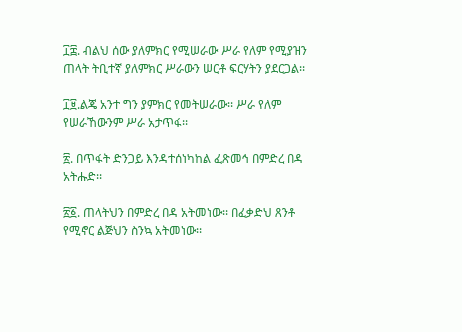፲፰. ብልህ ሰው ያለምክር የሚሠራው ሥራ የለም የሚያዝን ጠላት ትቢተኛ ያለምክር ሥራውን ሠርቶ ፍርሃትን ያደርጋል፡፡

፲፱.ልጄ አንተ ግን ያምክር የመትሠራው፡፡ ሥራ የለም የሠራኸውንም ሥራ አታጥፋ፡፡

፳. በጥፋት ድንጋይ እንዳተሰነካከል ፈጽመኅ በምድረ በዳ አትሑድ፡፡

፳፩. ጠላትህን በምድረ በዳ አትመነው፡፡ በፈቃድህ ጸንቶ የሚኖር ልጅህን ስንኳ አትመነው፡፡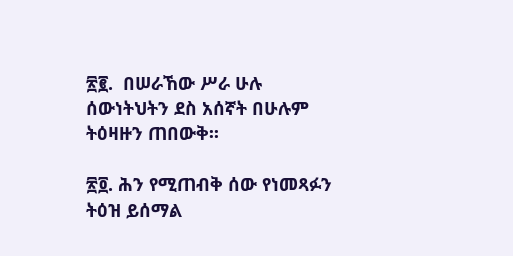፳፪.  በሠራኸው ሥራ ሁሉ ሰውነትህትን ደስ አሰኛት በሁሉም ትዕዛዙን ጠበውቅ፡፡

፳፬. ሕን የሚጠብቅ ሰው የነመጻፉን ትዕዝ ይሰማል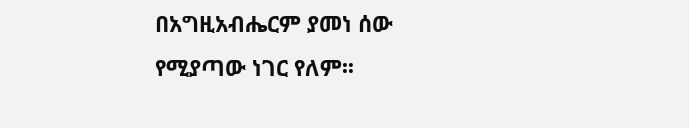በአግዚአብሔርም ያመነ ሰው የሚያጣው ነገር የለም፡፡